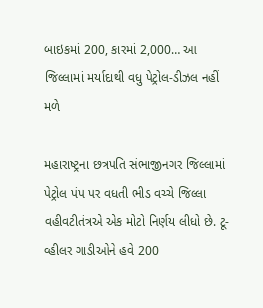બાઇકમાં 200, કારમાં 2,000… આ જિલ્લામાં મર્યાદાથી વધુ પેટ્રોલ-ડીઝલ નહીં મળે

મહારાષ્ટ્રના છત્રપતિ સંભાજીનગર જિલ્લામાં પેટ્રોલ પંપ પર વધતી ભીડ વચ્ચે જિલ્લા વહીવટીતંત્રએ એક મોટો નિર્ણય લીધો છે. ટૂ-વ્હીલર ગાડીઓને હવે 200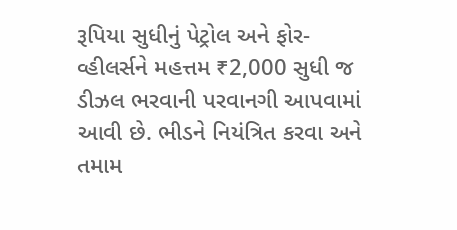રૂપિયા સુધીનું પેટ્રોલ અને ફોર-વ્હીલર્સને મહત્તમ ₹2,000 સુધી જ ડીઝલ ભરવાની પરવાનગી આપવામાં આવી છે. ભીડને નિયંત્રિત કરવા અને તમામ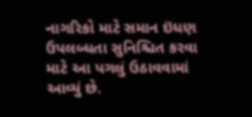નાગરિકો માટે સમાન ઇંધણ ઉપલબ્ધતા સુનિશ્ચિત કરવા માટે આ પગલું ઉઠાવવામાં આવ્યું છે.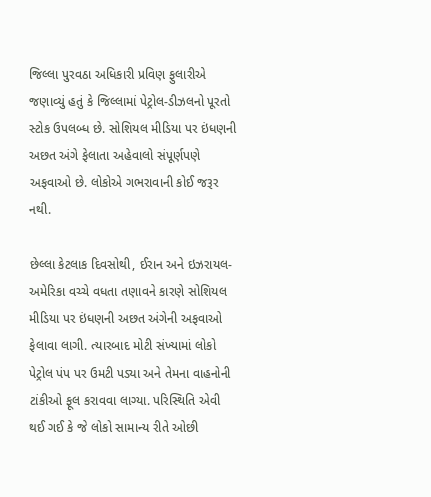જિલ્લા પુરવઠા અધિકારી પ્રવિણ ફુલારીએ જણાવ્યું હતું કે જિલ્લામાં પેટ્રોલ-ડીઝલનો પૂરતો સ્ટોક ઉપલબ્ધ છે. સોશિયલ મીડિયા પર ઇંધણની અછત અંગે ફેલાતા અહેવાલો સંપૂર્ણપણે અફવાઓ છે. લોકોએ ગભરાવાની કોઈ જરૂર નથી.

છેલ્લા કેટલાક દિવસોથી, ઈરાન અને ઇઝરાયલ-અમેરિકા વચ્ચે વધતા તણાવને કારણે સોશિયલ મીડિયા પર ઇંધણની અછત અંગેની અફવાઓ ફેલાવા લાગી. ત્યારબાદ મોટી સંખ્યામાં લોકો પેટ્રોલ પંપ પર ઉમટી પડ્યા અને તેમના વાહનોની ટાંકીઓ ફૂલ કરાવવા લાગ્યા. પરિસ્થિતિ એવી થઈ ગઈ કે જે લોકો સામાન્ય રીતે ઓછી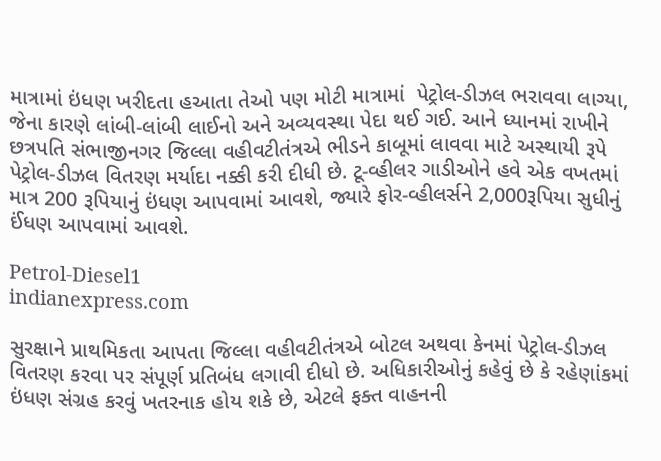માત્રામાં ઇંધણ ખરીદતા હઆતા તેઓ પણ મોટી માત્રામાં  પેટ્રોલ-ડીઝલ ભરાવવા લાગ્યા, જેના કારણે લાંબી-લાંબી લાઈનો અને અવ્યવસ્થા પેદા થઈ ગઈ. આને ધ્યાનમાં રાખીને છત્રપતિ સંભાજીનગર જિલ્લા વહીવટીતંત્રએ ભીડને કાબૂમાં લાવવા માટે અસ્થાયી રૂપે પેટ્રોલ-ડીઝલ વિતરણ મર્યાદા નક્કી કરી દીધી છે. ટૂ-વ્હીલર ગાડીઓને હવે એક વખતમાં માત્ર 200 રૂપિયાનું ઇંધણ આપવામાં આવશે, જ્યારે ફોર-વ્હીલર્સને 2,000રૂપિયા સુધીનું ઈંધણ આપવામાં આવશે.

Petrol-Diesel1
indianexpress.com

સુરક્ષાને પ્રાથમિકતા આપતા જિલ્લા વહીવટીતંત્રએ બોટલ અથવા કેનમાં પેટ્રોલ-ડીઝલ વિતરણ કરવા પર સંપૂર્ણ પ્રતિબંધ લગાવી દીધો છે. અધિકારીઓનું કહેવું છે કે રહેણાંકમાં ઇંધણ સંગ્રહ કરવું ખતરનાક હોય શકે છે, એટલે ફક્ત વાહનની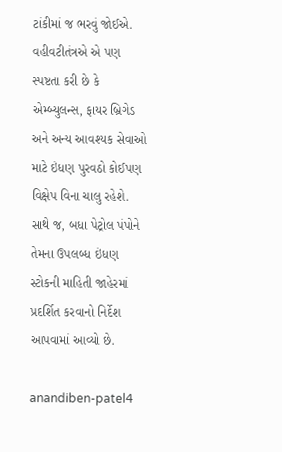ટાંકીમાં જ ભરવું જોઈએ. વહીવટીતંત્રએ એ પણ સ્પષ્ટતા કરી છે કે એમ્બ્યુલન્સ, ફાયર બ્રિગેડ અને અન્ય આવશ્યક સેવાઓ માટે ઇંધણ પુરવઠો કોઈપણ વિક્ષેપ વિના ચાલુ રહેશે. સાથે જ, બધા પેટ્રોલ પંપોને તેમના ઉપલબ્ધ ઇંધણ સ્ટોકની માહિતી જાહેરમાં પ્રદર્શિત કરવાનો નિર્દેશ આપવામાં આવ્યો છે.

anandiben-patel4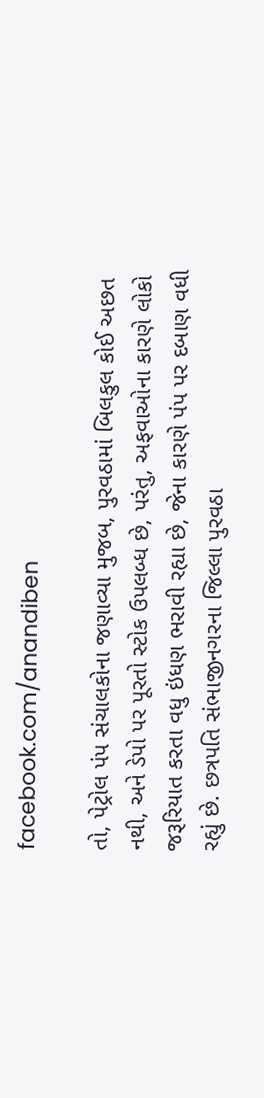facebook.com/anandiben

તો, પેટ્રોલ પંપ સંચાલકોના જણાવ્યા મુજબ, પુરવઠામાં બિલકુલ કોઈ અછત નથી, અને ડેપો પર પૂરતો સ્ટોક ઉપલબ્ધ છે, પરંતુ, અફવાઓના કારણે લોકો જરૂરિયાત કરતા વધુ ઇંધણ ભરાવી રહ્યા છે, જેના કારણે પંપ પર દબાણ વધી રહ્યું છે. છત્રપતિ સંભાજીનગરના જિલ્લા પુરવઠા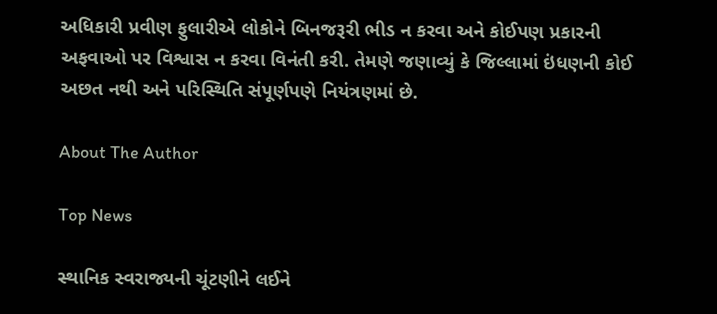અધિકારી પ્રવીણ ફુલારીએ લોકોને બિનજરૂરી ભીડ ન કરવા અને કોઈપણ પ્રકારની અફવાઓ પર વિશ્વાસ ન કરવા વિનંતી કરી. તેમણે જણાવ્યું કે જિલ્લામાં ઇંધણની કોઈ અછત નથી અને પરિસ્થિતિ સંપૂર્ણપણે નિયંત્રણમાં છે.

About The Author

Top News

સ્થાનિક સ્વરાજ્યની ચૂંટણીને લઈને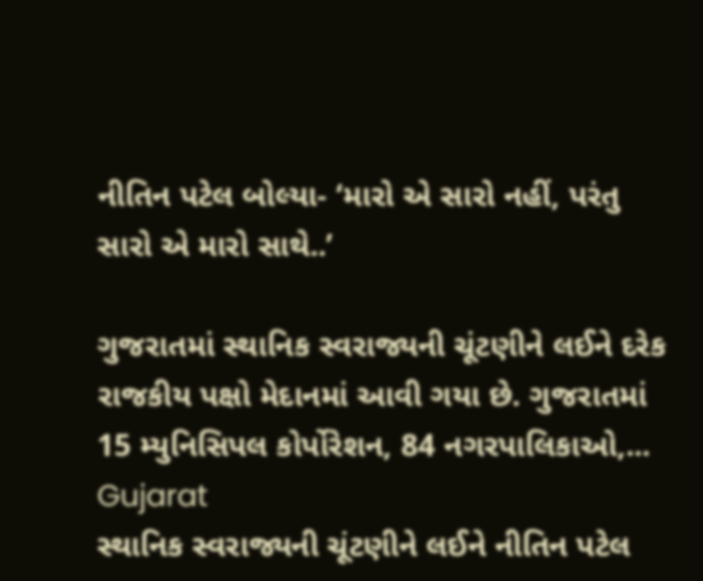નીતિન પટેલ બોલ્યા- ‘મારો એ સારો નહીં, પરંતુ સારો એ મારો સાથે..’

ગુજરાતમાં સ્થાનિક સ્વરાજ્યની ચૂંટણીને લઈને દરેક રાજકીય પક્ષો મેદાનમાં આવી ગયા છે. ગુજરાતમાં 15 મ્યુનિસિપલ કોર્પોરેશન, 84 નગરપાલિકાઓ,...
Gujarat
સ્થાનિક સ્વરાજ્યની ચૂંટણીને લઈને નીતિન પટેલ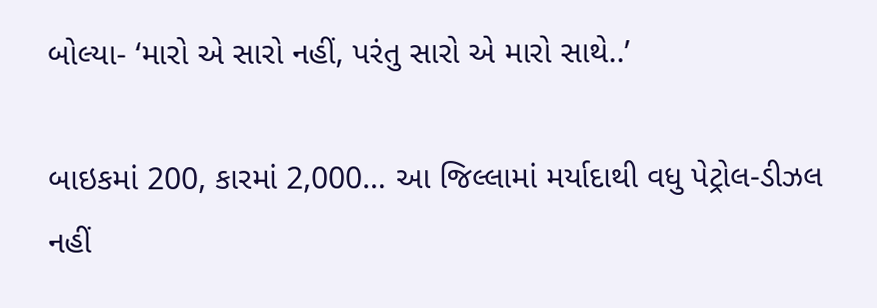બોલ્યા- ‘મારો એ સારો નહીં, પરંતુ સારો એ મારો સાથે..’

બાઇકમાં 200, કારમાં 2,000… આ જિલ્લામાં મર્યાદાથી વધુ પેટ્રોલ-ડીઝલ નહીં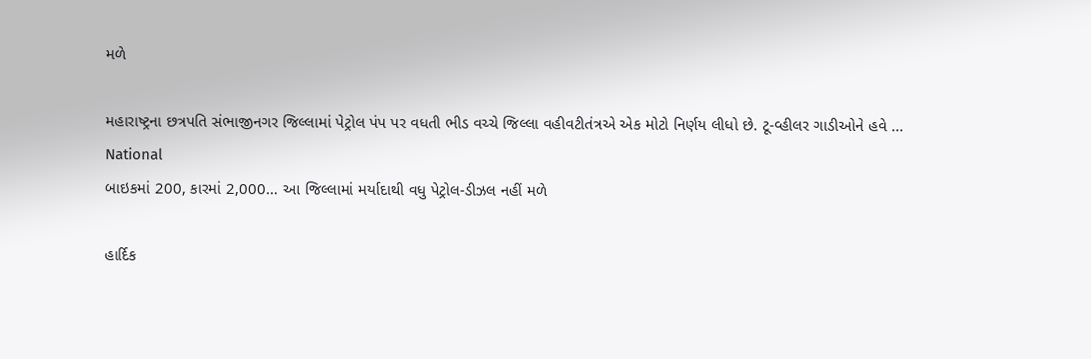મળે

મહારાષ્ટ્રના છત્રપતિ સંભાજીનગર જિલ્લામાં પેટ્રોલ પંપ પર વધતી ભીડ વચ્ચે જિલ્લા વહીવટીતંત્રએ એક મોટો નિર્ણય લીધો છે. ટૂ-વ્હીલર ગાડીઓને હવે ...
National
બાઇકમાં 200, કારમાં 2,000… આ જિલ્લામાં મર્યાદાથી વધુ પેટ્રોલ-ડીઝલ નહીં મળે

હાર્દિક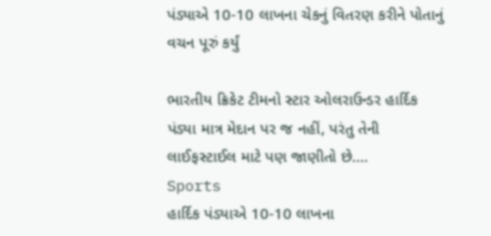પંડ્યાએ 10-10 લાખના ચેકનું વિતરણ કરીને પોતાનું વચન પૂરું કર્યું

ભારતીય ક્રિકેટ ટીમનો સ્ટાર ઓલરાઉન્ડર હાર્દિક પંડ્યા માત્ર મેદાન પર જ નહીં, પરંતુ તેની લાઈફસ્ટાઈલ માટે પણ જાણીતો છે....
Sports
હાર્દિક પંડ્યાએ 10-10 લાખના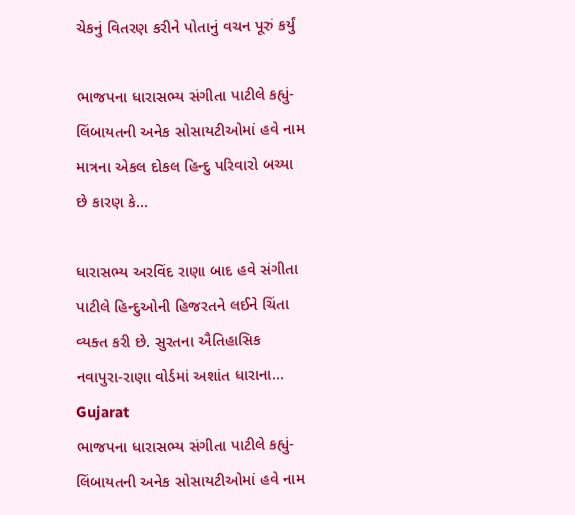ચેકનું વિતરણ કરીને પોતાનું વચન પૂરું કર્યું

ભાજપના ધારાસભ્ય સંગીતા પાટીલે કહ્યું- લિંબાયતની અનેક સોસાયટીઓમાં હવે નામ માત્રના એકલ દોકલ હિન્દુ પરિવારો બચ્યા છે કારણ કે...

ધારાસભ્ય અરવિંદ રાણા બાદ હવે સંગીતા પાટીલે હિન્દુઓની હિજરતને લઈને ચિંતા વ્યક્ત કરી છે. સુરતના ઐતિહાસિક નવાપુરા-રાણા વોર્ડમાં અશાંત ધારાના...
Gujarat
ભાજપના ધારાસભ્ય સંગીતા પાટીલે કહ્યું- લિંબાયતની અનેક સોસાયટીઓમાં હવે નામ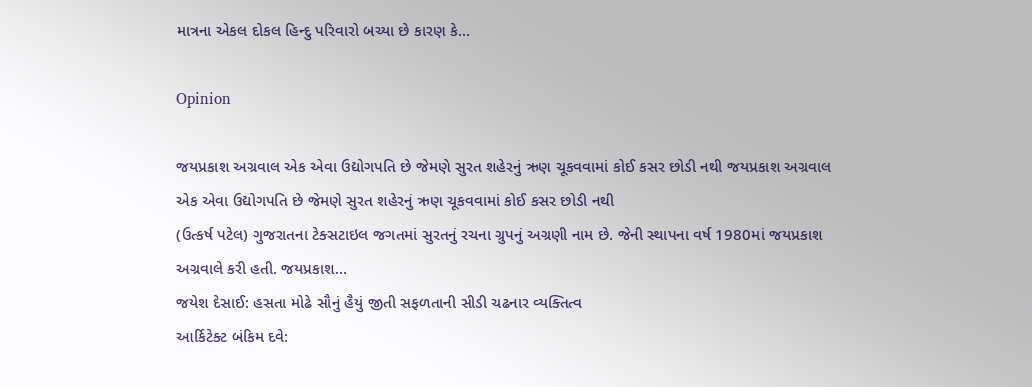માત્રના એકલ દોકલ હિન્દુ પરિવારો બચ્યા છે કારણ કે...

Opinion

જયપ્રકાશ અગ્રવાલ એક એવા ઉદ્યોગપતિ છે જેમણે સુરત શહેરનું ઋણ ચૂકવવામાં કોઈ કસર છોડી નથી જયપ્રકાશ અગ્રવાલ એક એવા ઉદ્યોગપતિ છે જેમણે સુરત શહેરનું ઋણ ચૂકવવામાં કોઈ કસર છોડી નથી
(ઉત્કર્ષ પટેલ) ગુજરાતના ટેક્સટાઇલ જગતમાં સુરતનું રચના ગ્રુપનું અગ્રણી નામ છે. જેની સ્થાપના વર્ષ 1980માં જયપ્રકાશ અગ્રવાલે કરી હતી. જયપ્રકાશ...
જયેશ દેસાઈ: હસતા મોઢે સૌનું હૈયું જીતી સફળતાની સીડી ચઢનાર વ્યક્તિત્વ
આર્કિટેક્ટ બંકિમ દવે: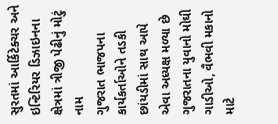સુરતમાં આર્કિટેક્ચર અને ઇન્ટિરિયર ડિઝાઇનના ક્ષેત્રમાં ત્રીજી પેઢીનું મોટું નામ
ગુજરાત ભાજપના કાર્યકર્તાઓને તડકી છાંયડીમાં સાથ આપે એવા અધ્યક્ષ મળ્યા છે
ગુજરાતના યુવાનો મોઘી ગાડીઓ, વૈભવી મકાનો માટે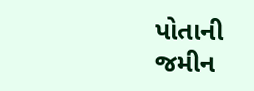પોતાની જમીન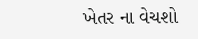ખેતર ના વેચશો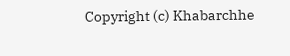Copyright (c) Khabarchhe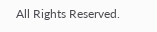All Rights Reserved.